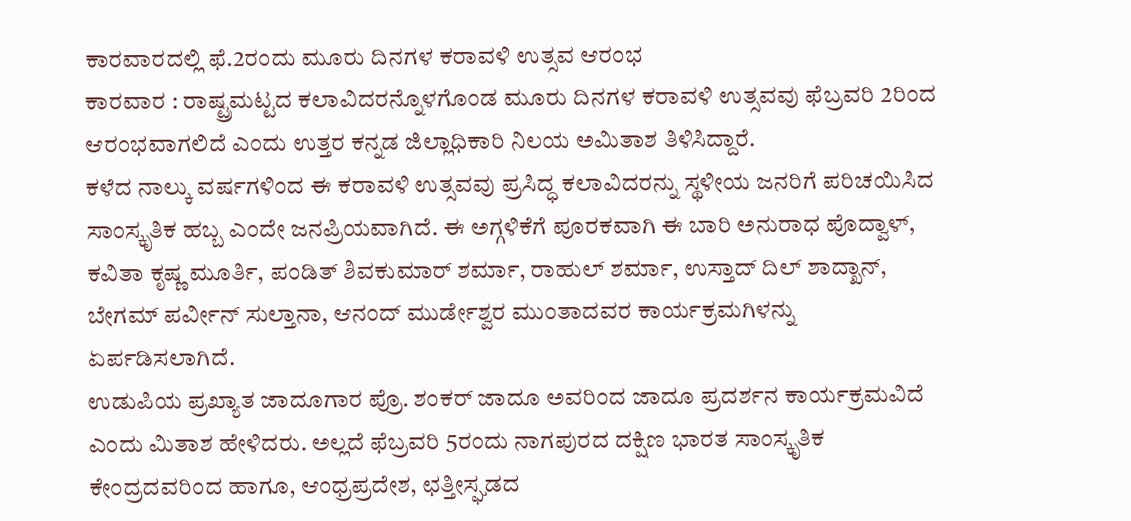ಕಾರವಾರದಲ್ಲಿ ಫೆ.2ರಂದು ಮೂರು ದಿನಗಳ ಕರಾವಳಿ ಉತ್ಸವ ಆರಂಭ
ಕಾರವಾರ : ರಾಷ್ಟ್ರಮಟ್ಟದ ಕಲಾವಿದರನ್ನೊಳಗೊಂಡ ಮೂರು ದಿನಗಳ ಕರಾವಳಿ ಉತ್ಸವವು ಫೆಬ್ರವರಿ 2ರಿಂದ ಆರಂಭವಾಗಲಿದೆ ಎಂದು ಉತ್ತರ ಕನ್ನಡ ಜಿಲ್ಲಾಧಿಕಾರಿ ನಿಲಯ ಅಮಿತಾಶ ತಿಳಿಸಿದ್ದಾರೆ.
ಕಳೆದ ನಾಲ್ಕು ವರ್ಷಗಳಿಂದ ಈ ಕರಾವಳಿ ಉತ್ಸವವು ಪ್ರಸಿದ್ಧ ಕಲಾವಿದರನ್ನು ಸ್ಥಳೀಯ ಜನರಿಗೆ ಪರಿಚಯಿಸಿದ ಸಾಂಸ್ಕೃತಿಕ ಹಬ್ಬ ಎಂದೇ ಜನಪ್ರಿಯವಾಗಿದೆ. ಈ ಅಗ್ಗಳಿಕೆಗೆ ಪೂರಕವಾಗಿ ಈ ಬಾರಿ ಅನುರಾಧ ಪೊದ್ವಾಳ್, ಕವಿತಾ ಕೃಷ್ಣ ಮೂರ್ತಿ, ಪಂಡಿತ್ ಶಿವಕುಮಾರ್ ಶರ್ಮಾ, ರಾಹುಲ್ ಶರ್ಮಾ, ಉಸ್ತಾದ್ ದಿಲ್ ಶಾದ್ಖಾನ್, ಬೇಗಮ್ ಪರ್ವೀನ್ ಸುಲ್ತಾನಾ, ಆನಂದ್ ಮುರ್ಡೇಶ್ವರ ಮುಂತಾದವರ ಕಾರ್ಯಕ್ರಮಗಿಳನ್ನು ಏರ್ಪಡಿಸಲಾಗಿದೆ.
ಉಡುಪಿಯ ಪ್ರಖ್ಯಾತ ಜಾದೂಗಾರ ಪ್ರೊ. ಶಂಕರ್ ಜಾದೂ ಅವರಿಂದ ಜಾದೂ ಪ್ರದರ್ಶನ ಕಾರ್ಯಕ್ರಮವಿದೆ ಎಂದು ಮಿತಾಶ ಹೇಳಿದರು. ಅಲ್ಲದೆ ಫೆಬ್ರವರಿ 5ರಂದು ನಾಗಪುರದ ದಕ್ಷಿಣ ಭಾರತ ಸಾಂಸ್ಕೃತಿಕ ಕೇಂದ್ರದವರಿಂದ ಹಾಗೂ, ಆಂಧ್ರಪ್ರದೇಶ, ಛತ್ತೀಸ್ಘಡದ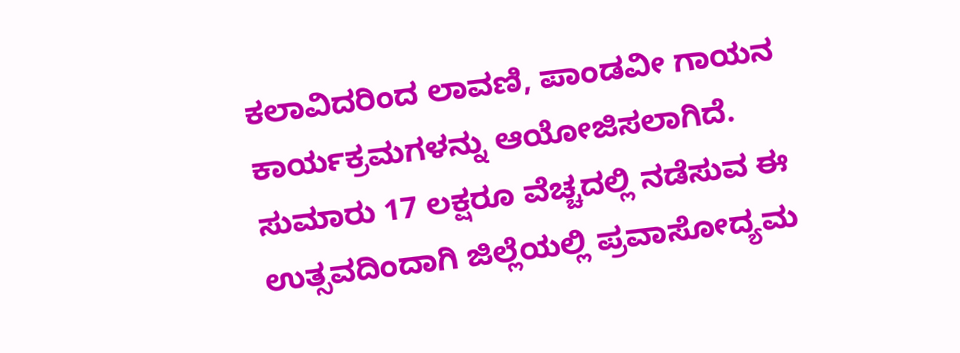ಕಲಾವಿದರಿಂದ ಲಾವಣಿ, ಪಾಂಡವೀ ಗಾಯನ ಕಾರ್ಯಕ್ರಮಗಳನ್ನು ಆಯೋಜಿಸಲಾಗಿದೆ.
ಸುಮಾರು 17 ಲಕ್ಷರೂ ವೆಚ್ಚದಲ್ಲಿ ನಡೆಸುವ ಈ ಉತ್ಸವದಿಂದಾಗಿ ಜಿಲ್ಲೆಯಲ್ಲಿ ಪ್ರವಾಸೋದ್ಯಮ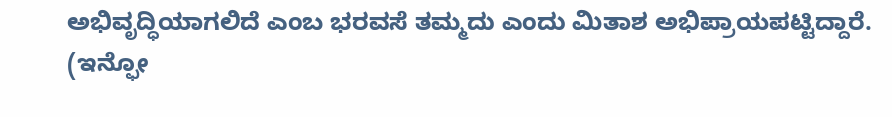ಅಭಿವೃದ್ಧಿಯಾಗಲಿದೆ ಎಂಬ ಭರವಸೆ ತಮ್ಮದು ಎಂದು ಮಿತಾಶ ಅಭಿಪ್ರಾಯಪಟ್ಟಿದ್ದಾರೆ.
(ಇನ್ಫೋ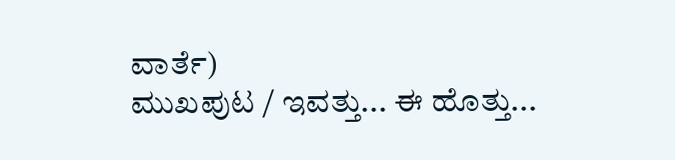ವಾರ್ತೆ)
ಮುಖಪುಟ / ಇವತ್ತು... ಈ ಹೊತ್ತು...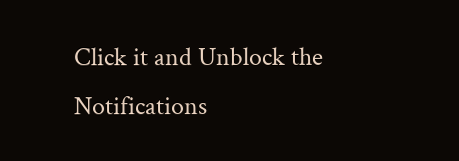Click it and Unblock the Notifications